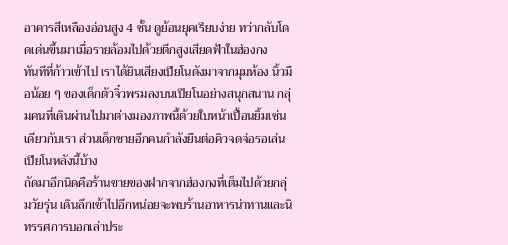อาคารสีเหลืองอ่อนสูง 4 ชั้น ดูย้อนยุคเรียบง่าย ทว่ากลับโดดเด่นขึ้นมาเมื่อรายล้อมไปด้วยตึกสูงเสียดฟ้าในฮ่องกง
ทันทีที่ก้าวเข้าไป เราได้ยินเสียงเปียโนดังมาจากมุมห้อง นิ้วมือน้อย ๆ ของเด็กตัวจิ๋วพรมลงบนเปียโนอย่างสนุกสนาน กลุ่มคนที่เดินผ่านไปมาต่างมองภาพนี้ด้วยใบหน้าเปื้อนยิ้มเช่นเดียวกับเรา ส่วนเด็กชายอีกคนกำลังยืนต่อคิวจดจ่อรอเล่นเปียโนหลังนี้บ้าง
ถัดมาอีกนิดคือร้านขายของฝากจากฮ่องกงที่เต็มไปด้วยกลุ่มวัยรุ่น เดินลึกเข้าไปอีกหน่อยจะพบร้านอาหารน่าทานและนิทรรศการบอกเล่าประ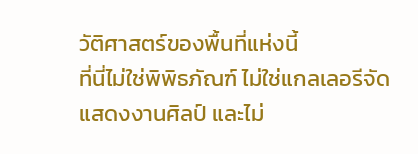วัติศาสตร์ของพื้นที่แห่งนี้
ที่นี่ไม่ใช่พิพิธภัณฑ์ ไม่ใช่แกลเลอรีจัดแสดงงานศิลป์ และไม่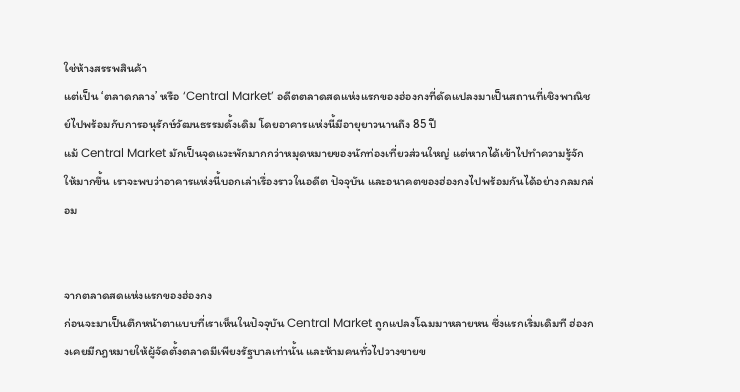ใช่ห้างสรรพสินค้า
แต่เป็น ‘ตลาดกลาง’ หรือ ‘Central Market’ อดีตตลาดสดแห่งแรกของฮ่องกงที่ดัดแปลงมาเป็นสถานที่เชิงพาณิชย์ไปพร้อมกับการอนุรักษ์วัฒนธรรมดั้งเดิม โดยอาคารแห่งนี้มีอายุยาวนานถึง 85 ปี
แม้ Central Market มักเป็นจุดแวะพักมากกว่าหมุดหมายของนักท่องเที่ยวส่วนใหญ่ แต่หากได้เข้าไปทำความรู้จักให้มากขึ้น เราจะพบว่าอาคารแห่งนี้บอกเล่าเรื่องราวในอดีต ปัจจุบัน และอนาคตของฮ่องกงไปพร้อมกันได้อย่างกลมกล่อม


จากตลาดสดแห่งแรกของฮ่องกง
ก่อนจะมาเป็นตึกหน้าตาแบบที่เราเห็นในปัจจุบัน Central Market ถูกแปลงโฉมมาหลายหน ซึ่งแรกเริ่มเดิมที ฮ่องกงเคยมีกฎหมายให้ผู้จัดตั้งตลาดมีเพียงรัฐบาลเท่านั้น และห้ามคนทั่วไปวางขายข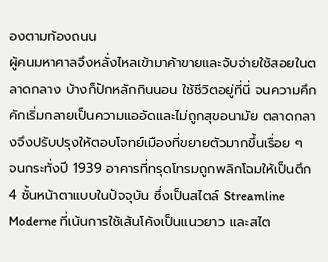องตามท้องถนน
ผู้คนมหาศาลจึงหลั่งไหลเข้ามาค้าขายและจับจ่ายใช้สอยในตลาดกลาง บ้างก็ปักหลักกินนอน ใช้ชีวิตอยู่ที่นี่ จนความคึกคักเริ่มกลายเป็นความแออัดและไม่ถูกสุขอนามัย ตลาดกลางจึงปรับปรุงให้ตอบโจทย์เมืองที่ขยายตัวมากขึ้นเรื่อย ๆ
จนกระทั่งปี 1939 อาคารที่ทรุดโทรมถูกพลิกโฉมให้เป็นตึก 4 ชั้นหน้าตาแบบในปัจจุบัน ซึ่งเป็นสไตล์ Streamline Moderne ที่เน้นการใช้เส้นโค้งเป็นแนวยาว และสไต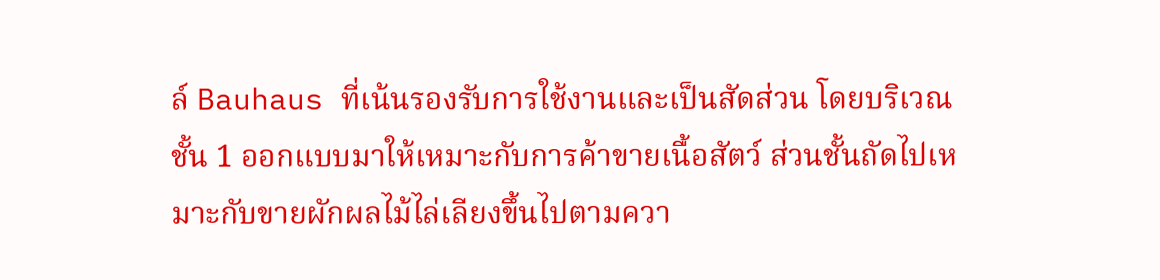ล์ Bauhaus ที่เน้นรองรับการใช้งานและเป็นสัดส่วน โดยบริเวณชั้น 1 ออกแบบมาให้เหมาะกับการค้าขายเนื้อสัตว์ ส่วนชั้นถัดไปเหมาะกับขายผักผลไม้ไล่เลียงขึ้นไปตามควา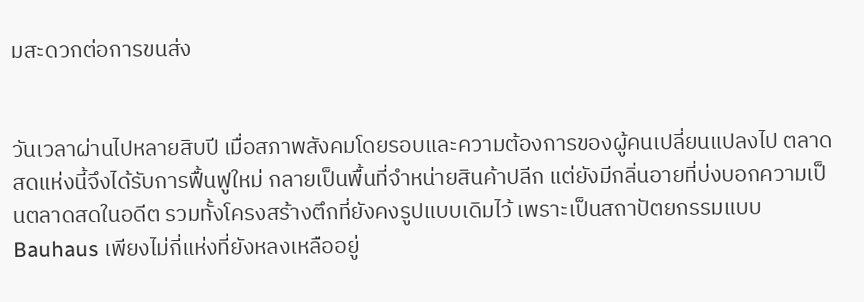มสะดวกต่อการขนส่ง


วันเวลาผ่านไปหลายสิบปี เมื่อสภาพสังคมโดยรอบและความต้องการของผู้คนเปลี่ยนแปลงไป ตลาดสดแห่งนี้จึงได้รับการฟื้นฟูใหม่ กลายเป็นพื้นที่จำหน่ายสินค้าปลีก แต่ยังมีกลิ่นอายที่บ่งบอกความเป็นตลาดสดในอดีต รวมทั้งโครงสร้างตึกที่ยังคงรูปแบบเดิมไว้ เพราะเป็นสถาปัตยกรรมแบบ Bauhaus เพียงไม่กี่แห่งที่ยังหลงเหลืออยู่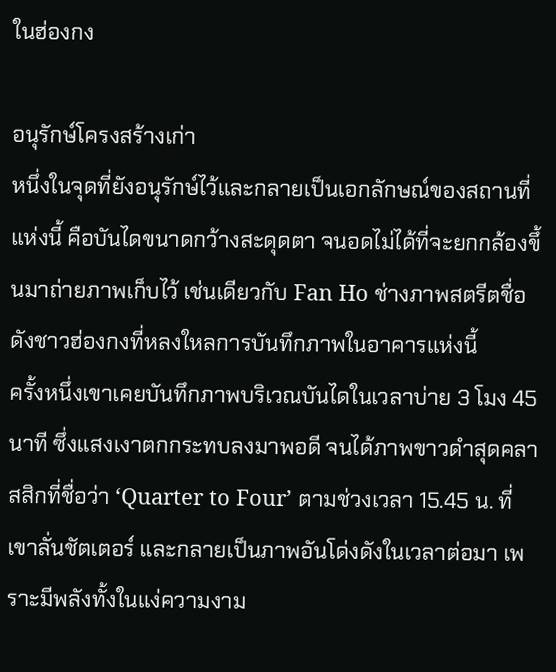ในฮ่องกง

อนุรักษ์โครงสร้างเก่า
หนึ่งในจุดที่ยังอนุรักษ์ไว้และกลายเป็นเอกลักษณ์ของสถานที่แห่งนี้ คือบันไดขนาดกว้างสะดุดตา จนอดไม่ได้ที่จะยกกล้องขึ้นมาถ่ายภาพเก็บไว้ เช่นเดียวกับ Fan Ho ช่างภาพสตรีตชื่อดังชาวฮ่องกงที่หลงใหลการบันทึกภาพในอาคารแห่งนี้
ครั้งหนึ่งเขาเคยบันทึกภาพบริเวณบันไดในเวลาบ่าย 3 โมง 45 นาที ซึ่งแสงเงาตกกระทบลงมาพอดี จนได้ภาพขาวดำสุดคลาสสิกที่ชื่อว่า ‘Quarter to Four’ ตามช่วงเวลา 15.45 น. ที่เขาลั่นชัตเตอร์ และกลายเป็นภาพอันโด่งดังในเวลาต่อมา เพราะมีพลังทั้งในแง่ความงาม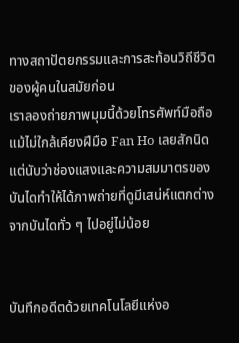ทางสถาปัตยกรรมและการสะท้อนวิถีชีวิตของผู้คนในสมัยก่อน
เราลองถ่ายภาพมุมนี้ด้วยโทรศัพท์มือถือ แม้ไม่ใกล้เคียงฝีมือ Fan Ho เลยสักนิด แต่นับว่าช่องแสงและความสมมาตรของบันไดทำให้ได้ภาพถ่ายที่ดูมีเสน่ห์แตกต่างจากบันไดทั่ว ๆ ไปอยู่ไม่น้อย


บันทึกอดีตด้วยเทคโนโลยีแห่งอ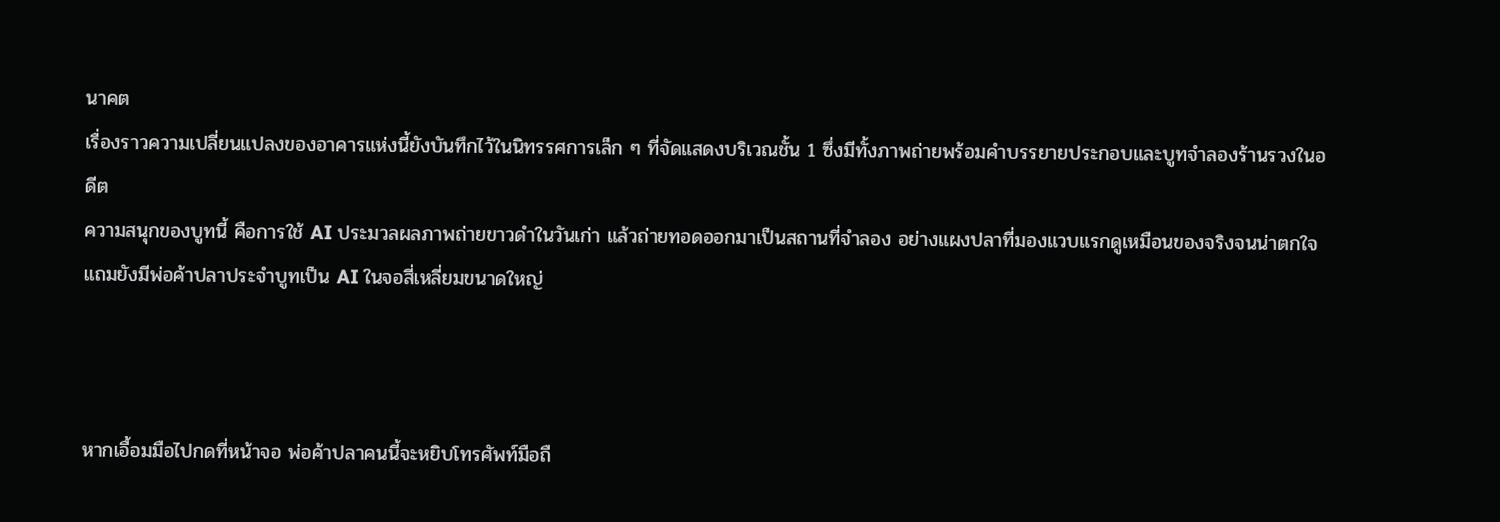นาคต
เรื่องราวความเปลี่ยนแปลงของอาคารแห่งนี้ยังบันทึกไว้ในนิทรรศการเล็ก ๆ ที่จัดแสดงบริเวณชั้น 1 ซึ่งมีทั้งภาพถ่ายพร้อมคำบรรยายประกอบและบูทจำลองร้านรวงในอดีต
ความสนุกของบูทนี้ คือการใช้ AI ประมวลผลภาพถ่ายขาวดำในวันเก่า แล้วถ่ายทอดออกมาเป็นสถานที่จำลอง อย่างแผงปลาที่มองแวบแรกดูเหมือนของจริงจนน่าตกใจ แถมยังมีพ่อค้าปลาประจำบูทเป็น AI ในจอสี่เหลี่ยมขนาดใหญ่



หากเอื้อมมือไปกดที่หน้าจอ พ่อค้าปลาคนนี้จะหยิบโทรศัพท์มือถื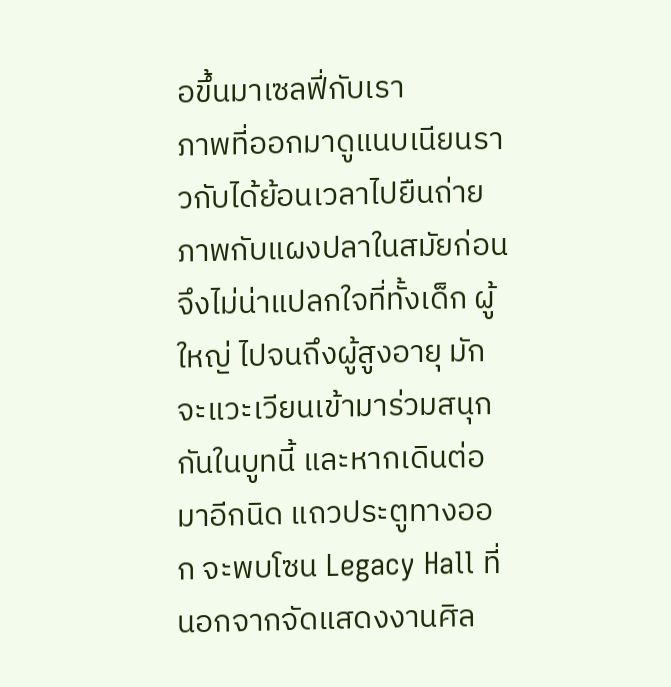อขึ้นมาเซลฟี่กับเรา
ภาพที่ออกมาดูแนบเนียนราวกับได้ย้อนเวลาไปยืนถ่ายภาพกับแผงปลาในสมัยก่อน จึงไม่น่าแปลกใจที่ทั้งเด็ก ผู้ใหญ่ ไปจนถึงผู้สูงอายุ มักจะแวะเวียนเข้ามาร่วมสนุกกันในบูทนี้ และหากเดินต่อมาอีกนิด แถวประตูทางออก จะพบโซน Legacy Hall ที่นอกจากจัดแสดงงานศิล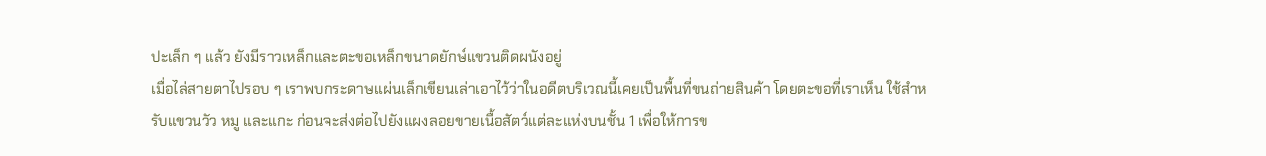ปะเล็ก ๆ แล้ว ยังมีราวเหล็กและตะขอเหล็กขนาดยักษ์แขวนติดผนังอยู่
เมื่อไล่สายตาไปรอบ ๆ เราพบกระดาษแผ่นเล็กเขียนเล่าเอาไว้ว่าในอดีตบริเวณนี้เคยเป็นพื้นที่ขนถ่ายสินค้า โดยตะขอที่เราเห็น ใช้สำหรับแขวนวัว หมู และแกะ ก่อนจะส่งต่อไปยังแผงลอยขายเนื้อสัตว์แต่ละแห่งบนชั้น 1 เพื่อให้การข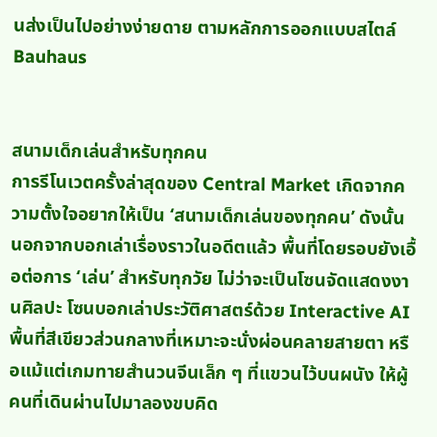นส่งเป็นไปอย่างง่ายดาย ตามหลักการออกแบบสไตล์ Bauhaus


สนามเด็กเล่นสำหรับทุกคน
การรีโนเวตครั้งล่าสุดของ Central Market เกิดจากความตั้งใจอยากให้เป็น ‘สนามเด็กเล่นของทุกคน’ ดังนั้น นอกจากบอกเล่าเรื่องราวในอดีตแล้ว พื้นที่โดยรอบยังเอื้อต่อการ ‘เล่น’ สำหรับทุกวัย ไม่ว่าจะเป็นโซนจัดแสดงงานศิลปะ โซนบอกเล่าประวัติศาสตร์ด้วย Interactive AI พื้นที่สีเขียวส่วนกลางที่เหมาะจะนั่งผ่อนคลายสายตา หรือแม้แต่เกมทายสำนวนจีนเล็ก ๆ ที่แขวนไว้บนผนัง ให้ผู้คนที่เดินผ่านไปมาลองขบคิด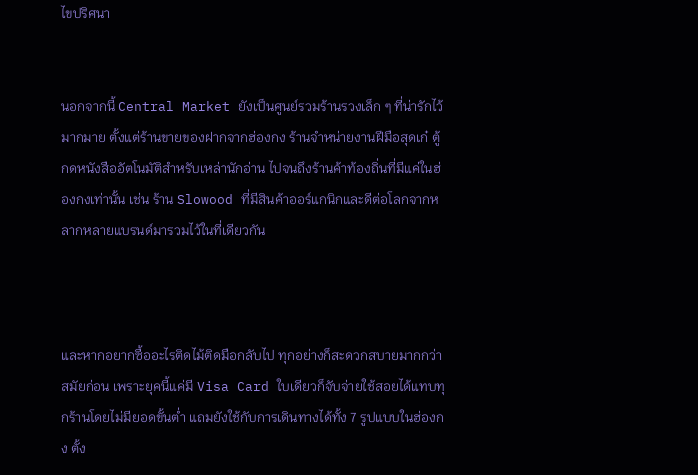ไขปริศนา


นอกจากนี้ Central Market ยังเป็นศูนย์รวมร้านรวงเล็ก ๆ ที่น่ารักไว้มากมาย ตั้งแต่ร้านขายของฝากจากฮ่องกง ร้านจำหน่ายงานฝีมือสุดเก๋ ตู้กดหนังสืออัตโนมัติสำหรับเหล่านักอ่าน ไปจนถึงร้านค้าท้องถิ่นที่มีแค่ในฮ่องกงเท่านั้น เช่น ร้าน Slowood ที่มีสินค้าออร์แกนิกและดีต่อโลกจากหลากหลายแบรนด์มารวมไว้ในที่เดียวกัน



และหากอยากซื้ออะไรติดไม้ติดมือกลับไป ทุกอย่างก็สะดวกสบายมากกว่าสมัยก่อน เพราะยุคนี้แค่มี Visa Card ใบเดียวก็จับจ่ายใช้สอยได้แทบทุกร้านโดยไม่มียอดขั้นต่ำ แถมยังใช้กับการเดินทางได้ทั้ง 7 รูปแบบในฮ่องกง ตั้ง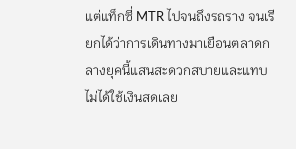แต่แท็กซี่ MTR ไปจนถึงรถราง จนเรียกได้ว่าการเดินทางมาเยือนตลาดกลางยุคนี้แสนสะดวกสบายและแทบไม่ได้ใช้เงินสดเลย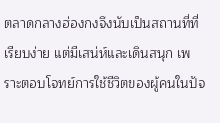ตลาดกลางฮ่องกงจึงนับเป็นสถานที่ที่เรียบง่าย แต่มีเสน่ห์และเดินสนุก เพราะตอบโจทย์การใช้ชีวิตของผู้คนในปัจ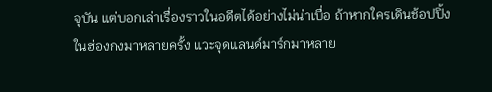จุบัน แต่บอกเล่าเรื่องราวในอดีตได้อย่างไม่น่าเบื่อ ถ้าหากใครเดินช้อปปิ้งในฮ่องกงมาหลายครั้ง แวะจุดแลนด์มาร์กมาหลาย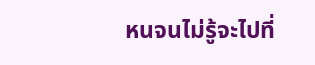หนจนไม่รู้จะไปที่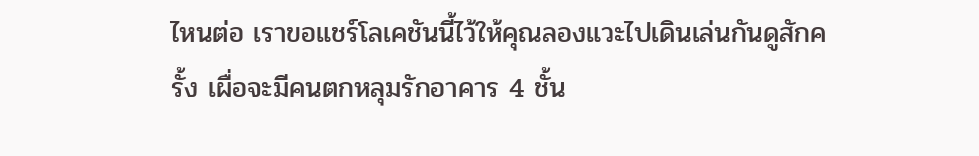ไหนต่อ เราขอแชร์โลเคชันนี้ไว้ให้คุณลองแวะไปเดินเล่นกันดูสักครั้ง เผื่อจะมีคนตกหลุมรักอาคาร 4 ชั้น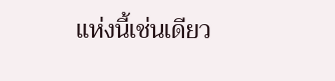แห่งนี้เช่นเดียว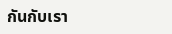กันกับเรา